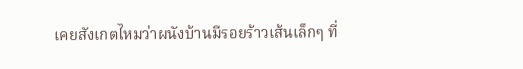เคยสังเกตไหมว่าผนังบ้านมีรอยร้าวเส้นเล็กๆ ที่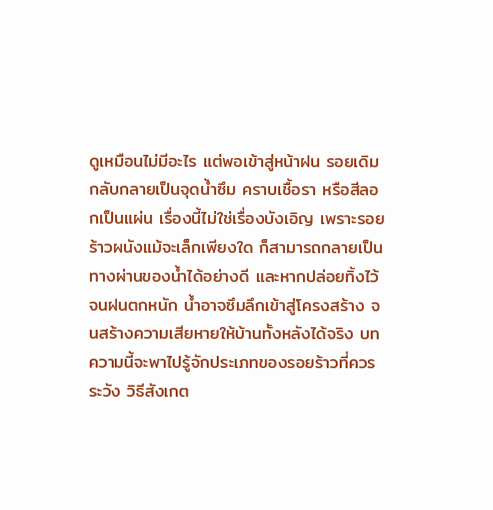ดูเหมือนไม่มีอะไร แต่พอเข้าสู่หน้าฝน รอยเดิมกลับกลายเป็นจุดน้ำซึม คราบเชื้อรา หรือสีลอกเป็นแผ่น เรื่องนี้ไม่ใช่เรื่องบังเอิญ เพราะรอยร้าวผนังแม้จะเล็กเพียงใด ก็สามารถกลายเป็นทางผ่านของน้ำได้อย่างดี และหากปล่อยทิ้งไว้จนฝนตกหนัก น้ำอาจซึมลึกเข้าสู่โครงสร้าง จนสร้างความเสียหายให้บ้านทั้งหลังได้จริง บทความนี้จะพาไปรู้จักประเภทของรอยร้าวที่ควรระวัง วิธีสังเกต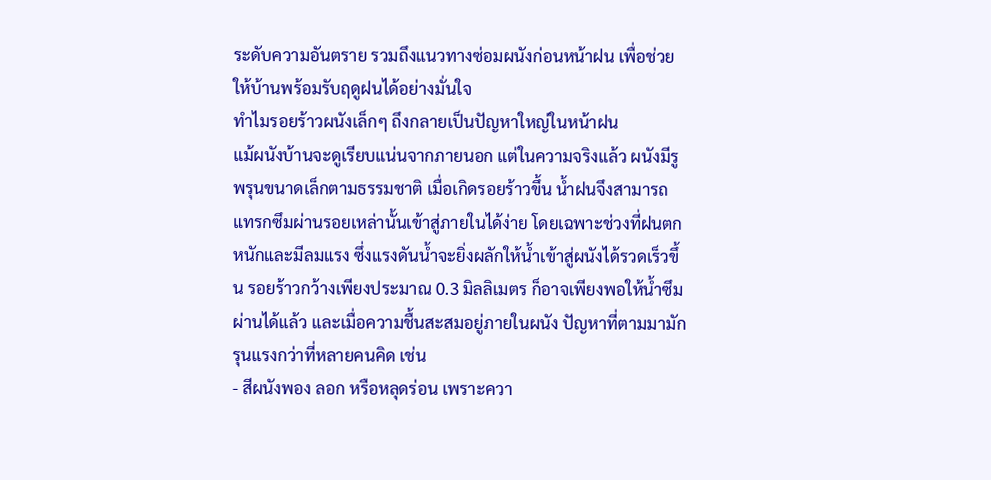ระดับความอันตราย รวมถึงแนวทางซ่อมผนังก่อนหน้าฝน เพื่อช่วยให้บ้านพร้อมรับฤดูฝนได้อย่างมั่นใจ
ทำไมรอยร้าวผนังเล็กๆ ถึงกลายเป็นปัญหาใหญ่ในหน้าฝน
แม้ผนังบ้านจะดูเรียบแน่นจากภายนอก แต่ในความจริงแล้ว ผนังมีรูพรุนขนาดเล็กตามธรรมชาติ เมื่อเกิดรอยร้าวขึ้น น้ำฝนจึงสามารถแทรกซึมผ่านรอยเหล่านั้นเข้าสู่ภายในได้ง่าย โดยเฉพาะช่วงที่ฝนตกหนักและมีลมแรง ซึ่งแรงดันน้ำจะยิ่งผลักให้น้ำเข้าสู่ผนังได้รวดเร็วขึ้น รอยร้าวกว้างเพียงประมาณ 0.3 มิลลิเมตร ก็อาจเพียงพอให้น้ำซึมผ่านได้แล้ว และเมื่อความชื้นสะสมอยู่ภายในผนัง ปัญหาที่ตามมามักรุนแรงกว่าที่หลายคนคิด เช่น
- สีผนังพอง ลอก หรือหลุดร่อน เพราะควา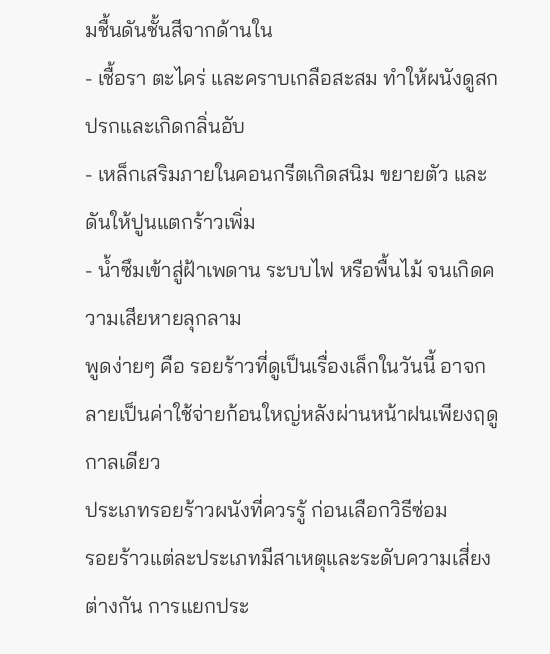มชื้นดันชั้นสีจากด้านใน
- เชื้อรา ตะไคร่ และคราบเกลือสะสม ทำให้ผนังดูสกปรกและเกิดกลิ่นอับ
- เหล็กเสริมภายในคอนกรีตเกิดสนิม ขยายตัว และดันให้ปูนแตกร้าวเพิ่ม
- น้ำซึมเข้าสู่ฝ้าเพดาน ระบบไฟ หรือพื้นไม้ จนเกิดความเสียหายลุกลาม
พูดง่ายๆ คือ รอยร้าวที่ดูเป็นเรื่องเล็กในวันนี้ อาจกลายเป็นค่าใช้จ่ายก้อนใหญ่หลังผ่านหน้าฝนเพียงฤดูกาลเดียว
ประเภทรอยร้าวผนังที่ควรรู้ ก่อนเลือกวิธีซ่อม
รอยร้าวแต่ละประเภทมีสาเหตุและระดับความเสี่ยงต่างกัน การแยกประ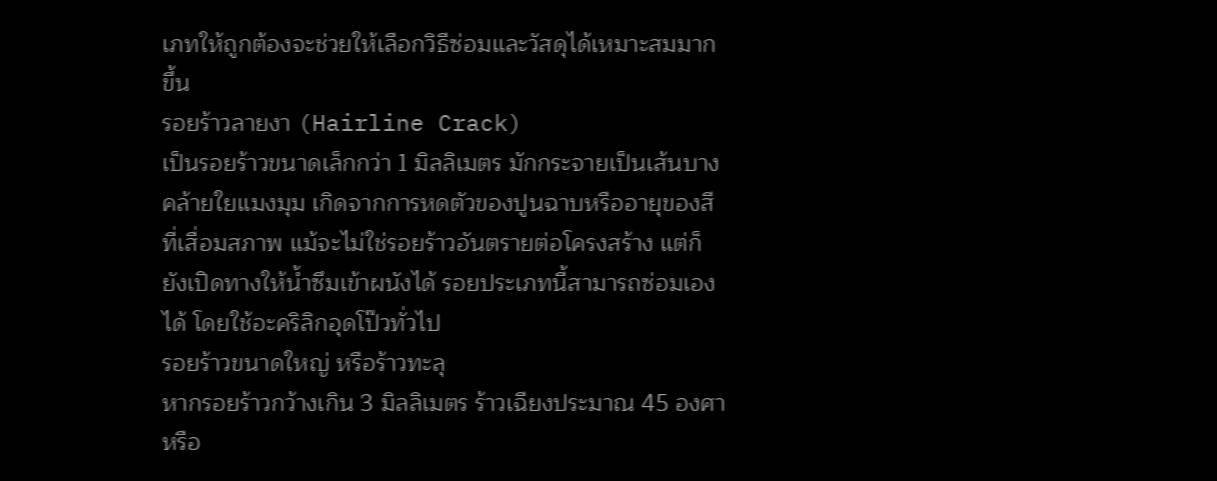เภทให้ถูกต้องจะช่วยให้เลือกวิธีซ่อมและวัสดุได้เหมาะสมมากขึ้น
รอยร้าวลายงา (Hairline Crack)
เป็นรอยร้าวขนาดเล็กกว่า 1 มิลลิเมตร มักกระจายเป็นเส้นบางคล้ายใยแมงมุม เกิดจากการหดตัวของปูนฉาบหรืออายุของสีที่เสื่อมสภาพ แม้จะไม่ใช่รอยร้าวอันตรายต่อโครงสร้าง แต่ก็ยังเปิดทางให้น้ำซึมเข้าผนังได้ รอยประเภทนี้สามารถซ่อมเองได้ โดยใช้อะคริลิกอุดโป๊วทั่วไป
รอยร้าวขนาดใหญ่ หรือร้าวทะลุ
หากรอยร้าวกว้างเกิน 3 มิลลิเมตร ร้าวเฉียงประมาณ 45 องศา หรือ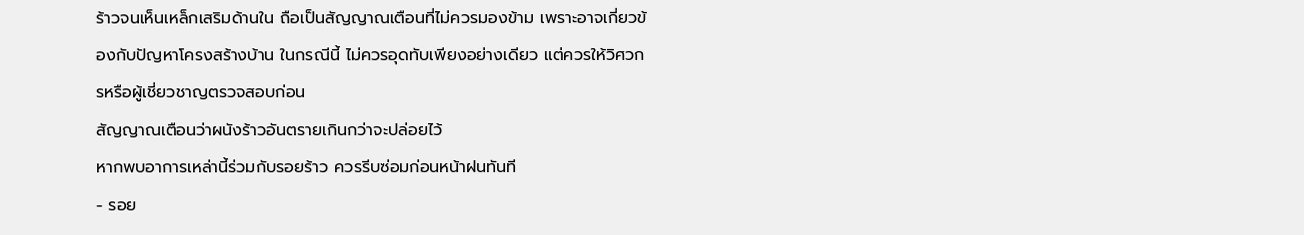ร้าวจนเห็นเหล็กเสริมด้านใน ถือเป็นสัญญาณเตือนที่ไม่ควรมองข้าม เพราะอาจเกี่ยวข้องกับปัญหาโครงสร้างบ้าน ในกรณีนี้ ไม่ควรอุดทับเพียงอย่างเดียว แต่ควรให้วิศวกรหรือผู้เชี่ยวชาญตรวจสอบก่อน
สัญญาณเตือนว่าผนังร้าวอันตรายเกินกว่าจะปล่อยไว้
หากพบอาการเหล่านี้ร่วมกับรอยร้าว ควรรีบซ่อมก่อนหน้าฝนทันที
- รอย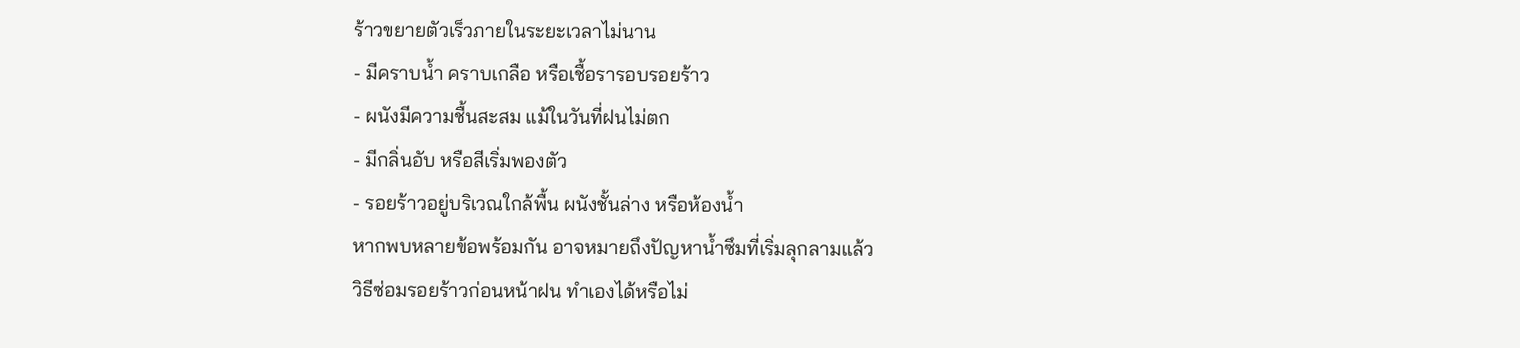ร้าวขยายตัวเร็วภายในระยะเวลาไม่นาน
- มีคราบน้ำ คราบเกลือ หรือเชื้อรารอบรอยร้าว
- ผนังมีความชื้นสะสม แม้ในวันที่ฝนไม่ตก
- มีกลิ่นอับ หรือสีเริ่มพองตัว
- รอยร้าวอยู่บริเวณใกล้พื้น ผนังชั้นล่าง หรือห้องน้ำ
หากพบหลายข้อพร้อมกัน อาจหมายถึงปัญหาน้ำซึมที่เริ่มลุกลามแล้ว
วิธีซ่อมรอยร้าวก่อนหน้าฝน ทำเองได้หรือไม่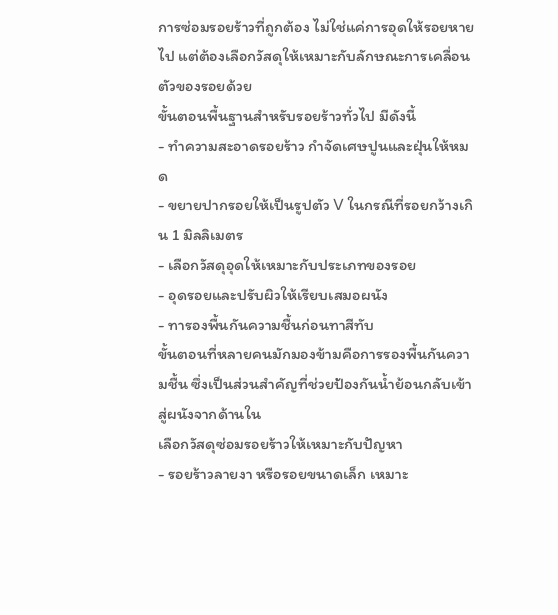การซ่อมรอยร้าวที่ถูกต้อง ไม่ใช่แค่การอุดให้รอยหายไป แต่ต้องเลือกวัสดุให้เหมาะกับลักษณะการเคลื่อนตัวของรอยด้วย
ขั้นตอนพื้นฐานสำหรับรอยร้าวทั่วไป มีดังนี้
- ทำความสะอาดรอยร้าว กำจัดเศษปูนและฝุ่นให้หมด
- ขยายปากรอยให้เป็นรูปตัว V ในกรณีที่รอยกว้างเกิน 1 มิลลิเมตร
- เลือกวัสดุอุดให้เหมาะกับประเภทของรอย
- อุดรอยและปรับผิวให้เรียบเสมอผนัง
- ทารองพื้นกันความชื้นก่อนทาสีทับ
ขั้นตอนที่หลายคนมักมองข้ามคือการรองพื้นกันความชื้น ซึ่งเป็นส่วนสำคัญที่ช่วยป้องกันน้ำย้อนกลับเข้าสู่ผนังจากด้านใน
เลือกวัสดุซ่อมรอยร้าวให้เหมาะกับปัญหา
- รอยร้าวลายงา หรือรอยขนาดเล็ก เหมาะ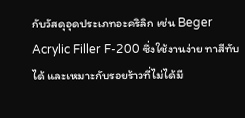กับวัสดุอุดประเภทอะคริลิก เช่น Beger Acrylic Filler F-200 ซึ่งใช้งานง่าย ทาสีทับได้ และเหมาะกับรอยร้าวที่ไม่ได้มี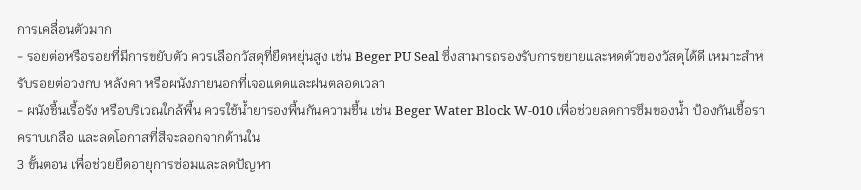การเคลื่อนตัวมาก
- รอยต่อหรือรอยที่มีการขยับตัว ควรเลือกวัสดุที่ยืดหยุ่นสูง เช่น Beger PU Seal ซึ่งสามารถรองรับการขยายและหดตัวของวัสดุได้ดี เหมาะสำหรับรอยต่อวงกบ หลังคา หรือผนังภายนอกที่เจอแดดและฝนตลอดเวลา
- ผนังชื้นเรื้อรัง หรือบริเวณใกล้พื้น ควรใช้น้ำยารองพื้นกันความชื้น เช่น Beger Water Block W-010 เพื่อช่วยลดการซึมของน้ำ ป้องกันเชื้อรา คราบเกลือ และลดโอกาสที่สีจะลอกจากด้านใน
3 ขั้นตอน เพื่อช่วยยืดอายุการซ่อมและลดปัญหา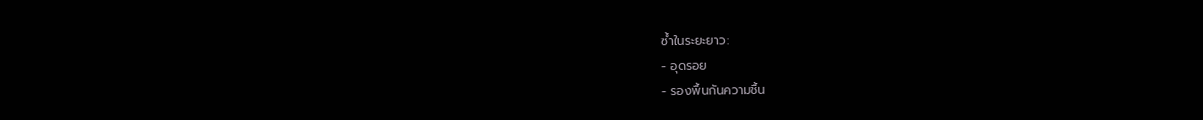ซ้ำในระยะยาว:
- อุดรอย
- รองพื้นกันความชื้น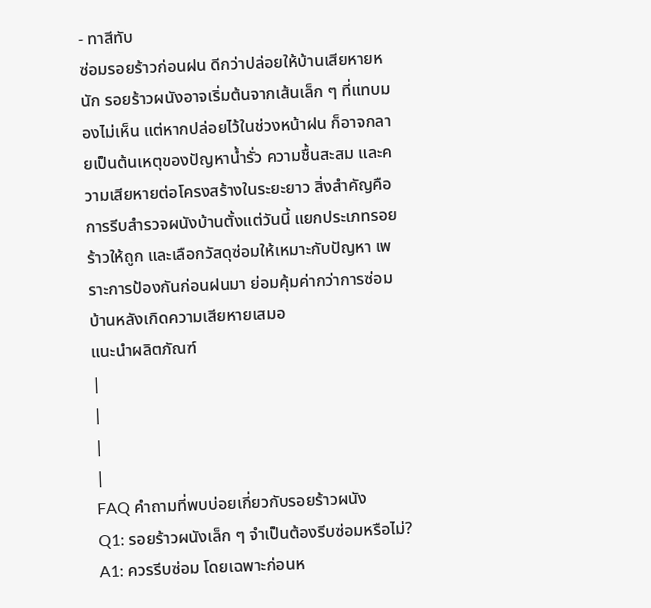- ทาสีทับ
ซ่อมรอยร้าวก่อนฝน ดีกว่าปล่อยให้บ้านเสียหายหนัก รอยร้าวผนังอาจเริ่มต้นจากเส้นเล็ก ๆ ที่แทบมองไม่เห็น แต่หากปล่อยไว้ในช่วงหน้าฝน ก็อาจกลายเป็นต้นเหตุของปัญหาน้ำรั่ว ความชื้นสะสม และความเสียหายต่อโครงสร้างในระยะยาว สิ่งสำคัญคือการรีบสำรวจผนังบ้านตั้งแต่วันนี้ แยกประเภทรอยร้าวให้ถูก และเลือกวัสดุซ่อมให้เหมาะกับปัญหา เพราะการป้องกันก่อนฝนมา ย่อมคุ้มค่ากว่าการซ่อมบ้านหลังเกิดความเสียหายเสมอ
แนะนำผลิตภัณฑ์
|
|
|
|
FAQ คำถามที่พบบ่อยเกี่ยวกับรอยร้าวผนัง
Q1: รอยร้าวผนังเล็ก ๆ จำเป็นต้องรีบซ่อมหรือไม่?
A1: ควรรีบซ่อม โดยเฉพาะก่อนห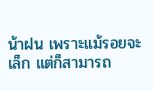น้าฝน เพราะแม้รอยจะเล็ก แต่ก็สามารถ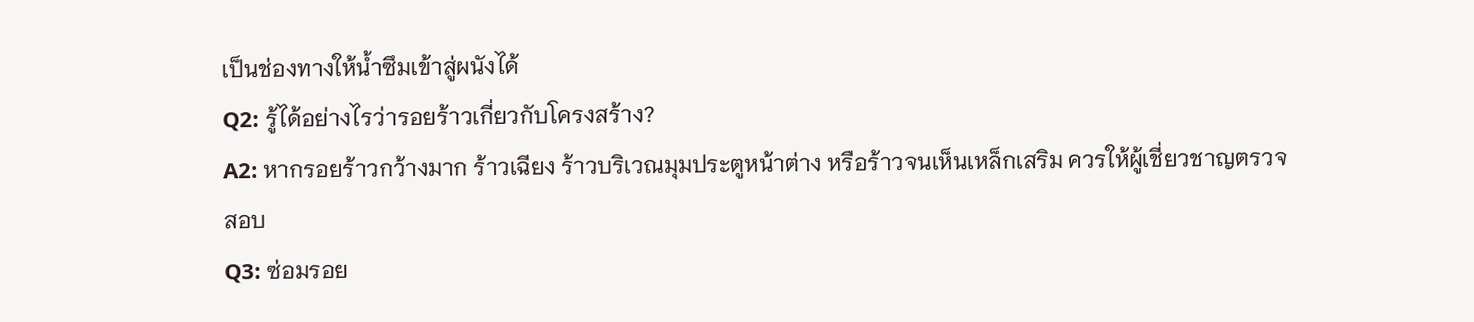เป็นช่องทางให้น้ำซึมเข้าสู่ผนังได้
Q2: รู้ได้อย่างไรว่ารอยร้าวเกี่ยวกับโครงสร้าง?
A2: หากรอยร้าวกว้างมาก ร้าวเฉียง ร้าวบริเวณมุมประตูหน้าต่าง หรือร้าวจนเห็นเหล็กเสริม ควรให้ผู้เชี่ยวชาญตรวจสอบ
Q3: ซ่อมรอย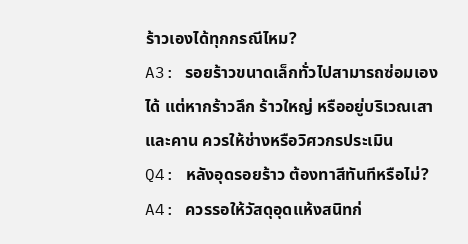ร้าวเองได้ทุกกรณีไหม?
A3: รอยร้าวขนาดเล็กทั่วไปสามารถซ่อมเองได้ แต่หากร้าวลึก ร้าวใหญ่ หรืออยู่บริเวณเสาและคาน ควรให้ช่างหรือวิศวกรประเมิน
Q4: หลังอุดรอยร้าว ต้องทาสีทันทีหรือไม่?
A4: ควรรอให้วัสดุอุดแห้งสนิทก่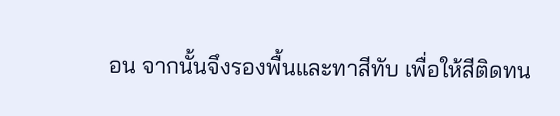อน จากนั้นจึงรองพื้นและทาสีทับ เพื่อให้สีติดทน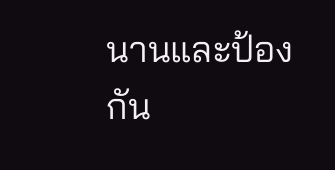นานและป้องกัน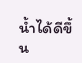น้ำได้ดีขึ้น